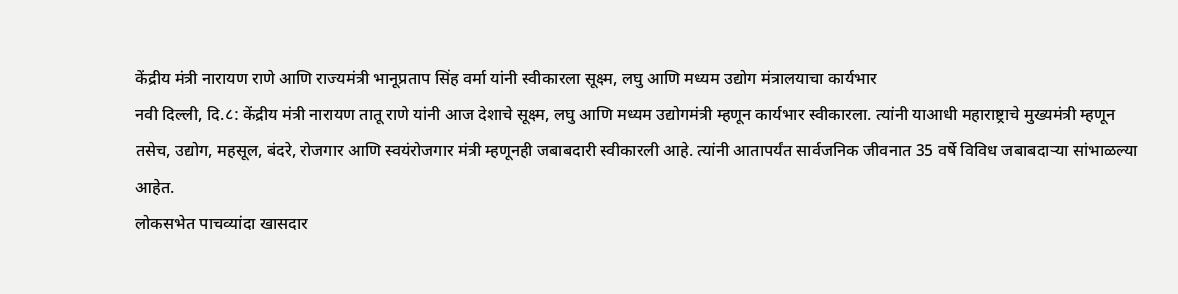केंद्रीय मंत्री नारायण राणे आणि राज्यमंत्री भानूप्रताप सिंह वर्मा यांनी स्वीकारला सूक्ष्म, लघु आणि मध्यम उद्योग मंत्रालयाचा कार्यभार
नवी दिल्ली, दि.८: केंद्रीय मंत्री नारायण तातू राणे यांनी आज देशाचे सूक्ष्म, लघु आणि मध्यम उद्योगमंत्री म्हणून कार्यभार स्वीकारला. त्यांनी याआधी महाराष्ट्राचे मुख्यमंत्री म्हणून तसेच, उद्योग, महसूल, बंदरे, रोजगार आणि स्वयंरोजगार मंत्री म्हणूनही जबाबदारी स्वीकारली आहे. त्यांनी आतापर्यंत सार्वजनिक जीवनात 35 वर्षे विविध जबाबदाऱ्या सांभाळल्या आहेत.
लोकसभेत पाचव्यांदा खासदार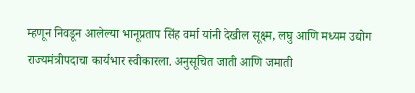म्हणून निवडून आलेल्या भानूप्रताप सिंह वर्मा यांनी देखील सूक्ष्म, लघु आणि मध्यम उद्योग राज्यमंत्रीपदाचा कार्यभार स्वीकारला. अनुसूचित जाती आणि जमाती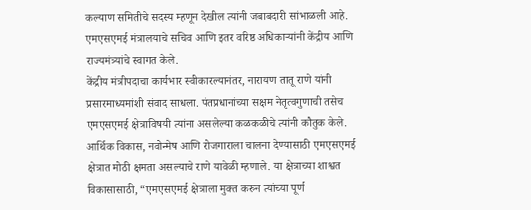कल्याण समितीचे सदस्य म्हणून देखील त्यांनी जबाबदारी सांभाळली आहे. एमएसएमई मंत्रालयाचे सचिव आणि इतर वरिष्ठ अधिकाऱ्यांनी केंद्रीय आणि राज्यमंत्र्यांचे स्वागत केले.
केंद्रीय मंत्रीपदाचा कार्यभार स्वीकारल्यानंतर, नारायण तातू राणे यांनी प्रसारमाध्यमांशी संवाद साधला. पंतप्रधानांच्या सक्षम नेतृत्वगुणाची तसेच एमएसएमई क्षेत्राविषयी त्यांना असलेल्या कळकळीचे त्यांनी कौतुक केले. आर्थिक विकास, नवोन्मेष आणि रोजगाराला चालना देण्यासाठी एमएसएमई क्षेत्रात मोठी क्षमता असल्याचे राणे यावेळी म्हणाले. या क्षेत्राच्या शाश्वत विकासासाठी, “एमएसएमई क्षेत्राला मुक्त करुन त्यांच्या पूर्ण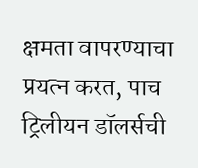क्षमता वापरण्याचा प्रयत्न करत, पाच ट्रिलीयन डॉलर्सची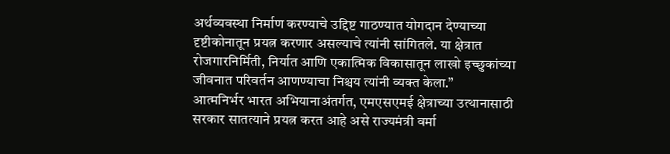अर्थव्यवस्था निर्माण करण्याचे उद्दिष्ट गाठण्यात योगदान देण्याच्या दृष्टीकोनातून प्रयत्न करणार असल्याचे त्यांनी सांगितले. या क्षेत्रात रोजगारनिर्मिती, निर्यात आणि एकात्मिक विकासातून लाखो इच्छुकांच्या जीवनात परिवर्तन आणण्याचा निश्चय त्यांनी व्यक्त केला.”
आत्मनिर्भर भारत अभियानाअंतर्गत, एमएसएमई क्षेत्राच्या उत्थानासाठी सरकार सातत्याने प्रयत्न करत आहे असे राज्यमंत्री वर्मा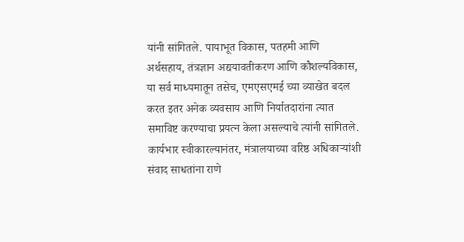यांनी सांगितले. पायाभूत विकास, पतहमी आणि अर्थसहाय, तंत्रज्ञान अद्ययावतीकरण आणि कौशल्यविकास, या सर्व माध्यमातून तसेच, एमएसएमई च्या व्याखेत बदल करत इतर अनेक व्यवसाय आणि निर्यातदारांना त्यात समाविष्ट करण्याचा प्रयत्न केला असल्याचे त्यांनी सांगितले.
कार्यभार स्वीकारल्यानंतर, मंत्रालयाच्या वरिष्ठ अधिकाऱ्यांशी संवाद साधतांना राणे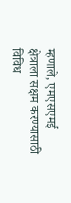म्हणाले, एमएसएमई क्षेत्राला सक्षम करण्यासाठी विविध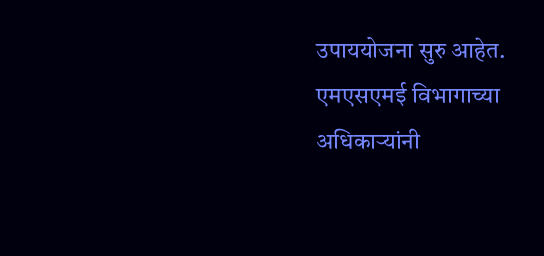उपाययोजना सुरु आहेत. एमएसएमई विभागाच्या अधिकाऱ्यांनी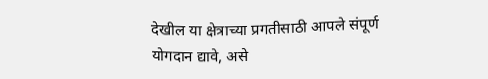देखील या क्षेत्राच्या प्रगतीसाठी आपले संपूर्ण योगदान द्यावे, असे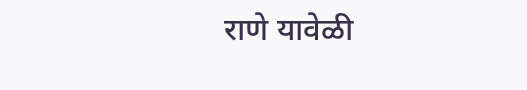राणे यावेळी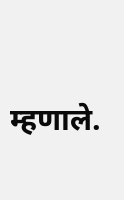म्हणाले.